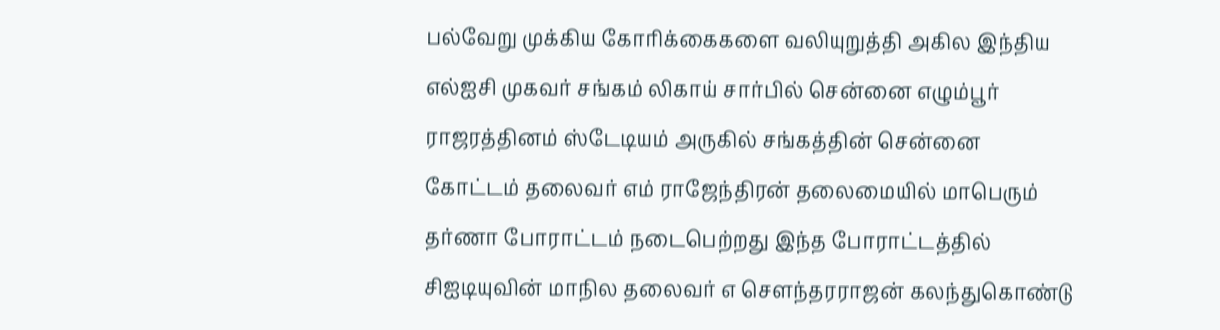பல்வேறு முக்கிய கோரிக்கைகளை வலியுறுத்தி அகில இந்திய எல்ஐசி முகவர் சங்கம் லிகாய் சார்பில் சென்னை எழும்பூர் ராஜரத்தினம் ஸ்டேடியம் அருகில் சங்கத்தின் சென்னை கோட்டம் தலைவர் எம் ராஜேந்திரன் தலைமையில் மாபெரும் தர்ணா போராட்டம் நடைபெற்றது இந்த போராட்டத்தில் சிஐடியுவின் மாநில தலைவர் எ சௌந்தரராஜன் கலந்துகொண்டு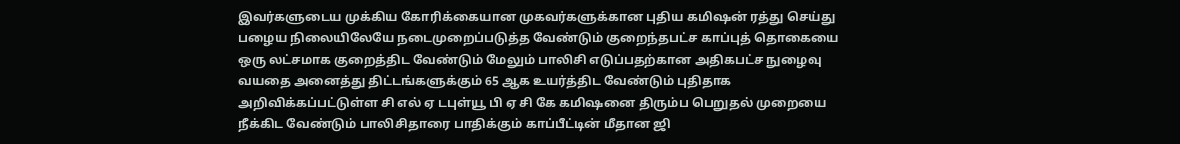இவர்களுடைய முக்கிய கோரிக்கையான முகவர்களுக்கான புதிய கமிஷன் ரத்து செய்து பழைய நிலையிலேயே நடைமுறைப்படுத்த வேண்டும் குறைந்தபட்ச காப்புத் தொகையை ஒரு லட்சமாக குறைத்திட வேண்டும் மேலும் பாலிசி எடுப்பதற்கான அதிகபட்ச நுழைவு வயதை அனைத்து திட்டங்களுக்கும் 65 ஆக உயர்த்திட வேண்டும் புதிதாக அறிவிக்கப்பட்டுள்ள சி எல் ஏ டபுள்யூ பி ஏ சி கே கமிஷனை திரும்ப பெறுதல் முறையை நீக்கிட வேண்டும் பாலிசிதாரை பாதிக்கும் காப்பீட்டின் மீதான ஜி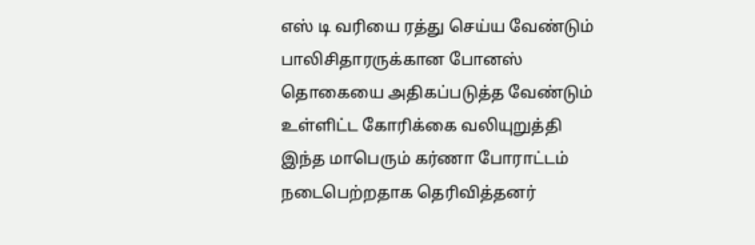எஸ் டி வரியை ரத்து செய்ய வேண்டும் பாலிசிதாரருக்கான போனஸ் தொகையை அதிகப்படுத்த வேண்டும் உள்ளிட்ட கோரிக்கை வலியுறுத்தி இந்த மாபெரும் கர்ணா போராட்டம் நடைபெற்றதாக தெரிவித்தனர்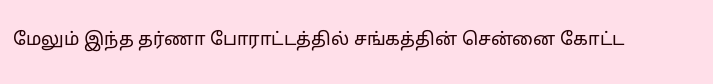மேலும் இந்த தர்ணா போராட்டத்தில் சங்கத்தின் சென்னை கோட்ட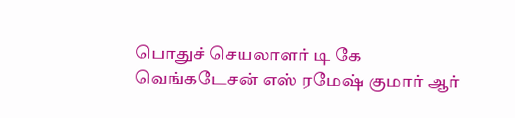பொதுச் செயலாளர் டி கே வெங்கடேசன் எஸ் ரமேஷ் குமார் ஆர்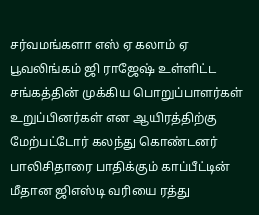சர்வமங்களா எஸ் ஏ கலாம் ஏ பூவலிங்கம் ஜி ராஜேஷ் உள்ளிட்ட சங்கத்தின் முக்கிய பொறுப்பாளர்கள் உறுப்பினர்கள் என ஆயிரத்திற்கு மேற்பட்டோர் கலந்து கொண்டனர்
பாலிசிதாரை பாதிக்கும் காப்பீட்டின் மீதான ஜிஎஸ்டி வரியை ரத்து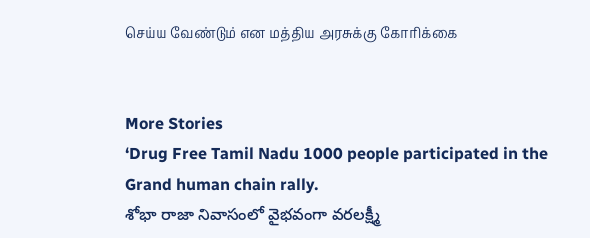செய்ய வேண்டும் என மத்திய அரசுக்கு கோரிக்கை


More Stories
‘Drug Free Tamil Nadu 1000 people participated in the Grand human chain rally.
శోభా రాజా నివాసంలో వైభవంగా వరలక్ష్మీ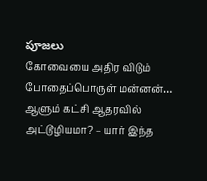పూజలు
கோவையை அதிர விடும் போதைப்பொருள் மன்னன்… ஆளும் கட்சி ஆதரவில் அட்டூழியமா? – யார் இந்த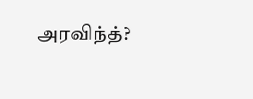அரவிந்த்?